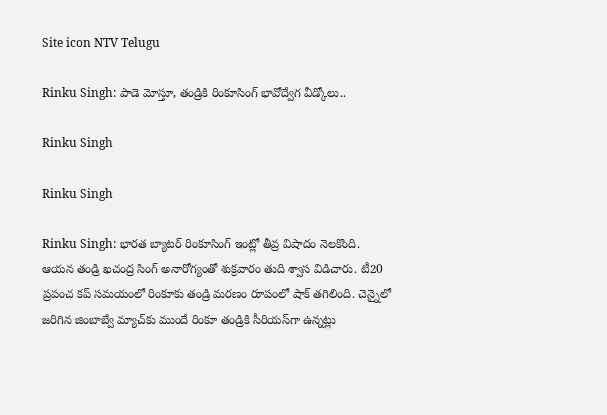Site icon NTV Telugu

Rinku Singh: పాడె మోస్తూ, తండ్రికి రింకూసింగ్ భావోద్వేగ వీడ్కోలు..

Rinku Singh

Rinku Singh

Rinku Singh: భారత బ్యాటర్ రింకూసింగ్ ఇంట్లో తీవ్ర విషాదం నెలకొంది. ఆయన తండ్రి ఖచంద్ర సింగ్ అనారోగ్యంతో శుక్రవారం తుది శ్వాస విడిచారు. టీ20 ప్రపంచ కప్ సమయంలో రింకూ‌కు తండ్రి మరణం రూపంలో షాక్ తగిలింది. చెన్నైలో జరిగిన జింబాబ్వే మ్యాచ్‌కు ముందే రింకూ తండ్రికి సీరియస్‌గా ఉన్నట్లు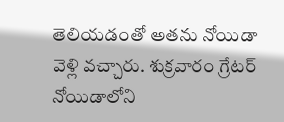తెలియడంతో అతను నోయిడా వెళ్లి వచ్చారు. శుక్రవారం గ్రేటర్ నోయిడాలోని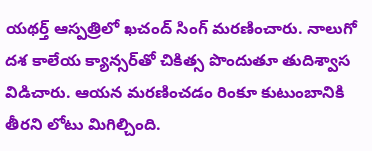యథర్త్ ఆస్పత్రిలో ఖచంద్ సింగ్ మరణించారు. నాలుగో దశ కాలేయ క్యాన్సర్‌తో చికిత్స పొందుతూ తుదిశ్వాస విడిచారు. ఆయన మరణించడం రింకూ కుటుంబానికి తీరని లోటు మిగిల్చింది.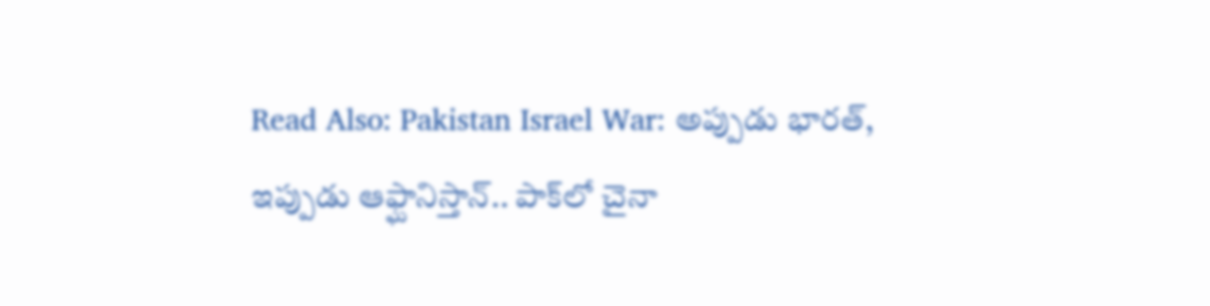Read Also: Pakistan Israel War: అప్పుడు భారత్, ఇప్పుడు ఆఫ్ఘానిస్తాన్.. పాక్‌లో చైనా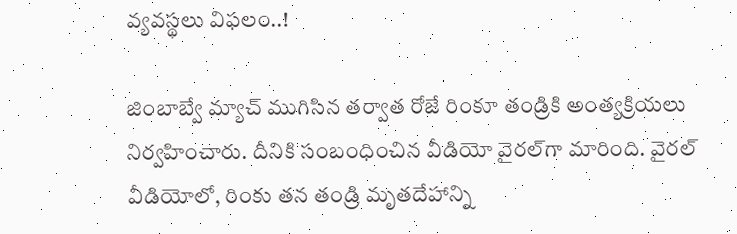వ్యవస్థలు విఫలం..!

జింబాబ్వే మ్యాచ్ ముగిసిన తర్వాత రోజే రింకూ తండ్రికి అంత్యక్రియలు నిర్వహించారు. దీనికి సంబంధించిన వీడియో వైరల్‌గా మారింది. వైరల్ వీడియోలో, రింకు తన తండ్రి మృతదేహాన్ని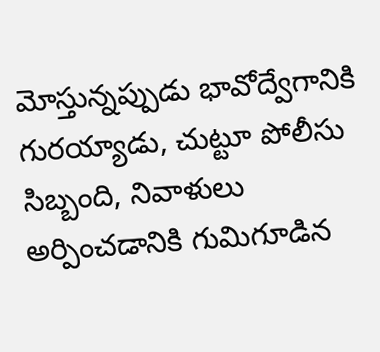మోస్తున్నప్పుడు భావోద్వేగానికి గురయ్యాడు, చుట్టూ పోలీసు సిబ్బంది, నివాళులు అర్పించడానికి గుమిగూడిన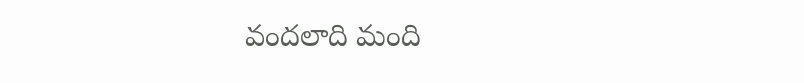వందలాది మంది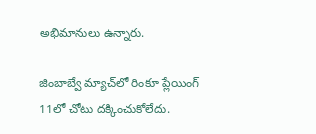అభిమానులు ఉన్నారు.

జింబాబ్వే మ్యాచ్‌లో రింకూ ప్లేయింగ్ 11లో చోటు దక్కించుకోలేదు.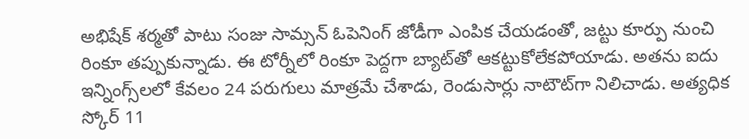అభిషేక్ శర్మతో పాటు సంజు సామ్సన్ ఓపెనింగ్ జోడీగా ఎంపిక చేయడంతో, జట్టు కూర్పు నుంచి రింకూ తప్పుకున్నాడు. ఈ టోర్నీలో రింకూ పెద్దగా బ్యాట్‌తో ఆకట్టుకోలేకపోయాడు. అతను ఐదు ఇన్నింగ్స్‌లలో కేవలం 24 పరుగులు మాత్రమే చేశాడు, రెండుసార్లు నాటౌట్‌గా నిలిచాడు. అత్యధిక స్కోర్ 11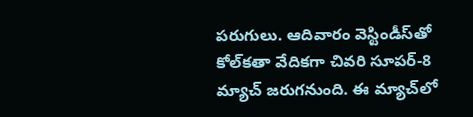పరుగులు. ఆదివారం వెస్టిండీస్‌తో కోల్‌కతా వేదికగా చివరి సూపర్-8 మ్యాచ్ జరుగనుంది. ఈ మ్యాచ్‌లో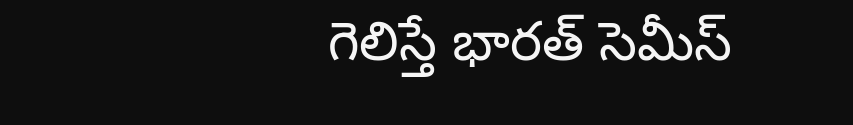గెలిస్తే భారత్ సెమీస్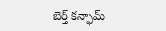బెర్త్ కన్ఫామ్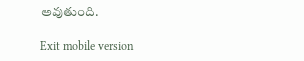అవుతుంది.

Exit mobile version